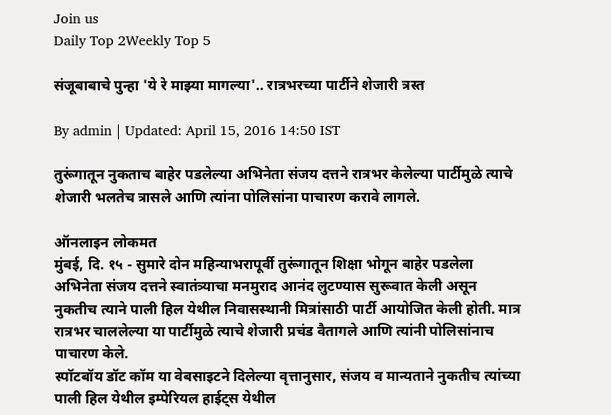Join us
Daily Top 2Weekly Top 5

संजूबाबाचे पुन्हा 'ये रे माझ्या मागल्या'.. रात्रभरच्या पार्टीने शेजारी त्रस्त

By admin | Updated: April 15, 2016 14:50 IST

तुरूंगातून नुकताच बाहेर पडलेल्या अभिनेता संजय दत्तने रात्रभर केलेल्या पार्टीमुळे त्याचे शेजारी भलतेच त्रासले आणि त्यांना पोलिसांना पाचारण करावे लागले.

ऑनलाइन लोकमत
मुंबई, दि. १५ - सुमारे दोन महिन्याभरापूर्वी तुरूंगातून शिक्षा भोगून बाहेर पडलेला अभिनेता संजय दत्तने स्वातंत्र्याचा मनमुराद आनंद लुटण्यास सुरूवात केली असून नुकतीच त्याने पाली हिल येथील निवासस्थानी मित्रांसाठी पार्टी आयोजित केली होती. मात्र रात्रभर चाललेल्या या पार्टीमुळे त्याचे शेजारी प्रचंड वैतागले आणि त्यांनी पोलिसांनाच पाचारण केले.
स्पॉटबॉय डॉट कॉम या वेबसाइटने दिलेल्या वृत्तानुसार, संजय व मान्यताने नुकतीच त्यांच्या पाली हिल येथील इम्पेरियल हाईट्स येथील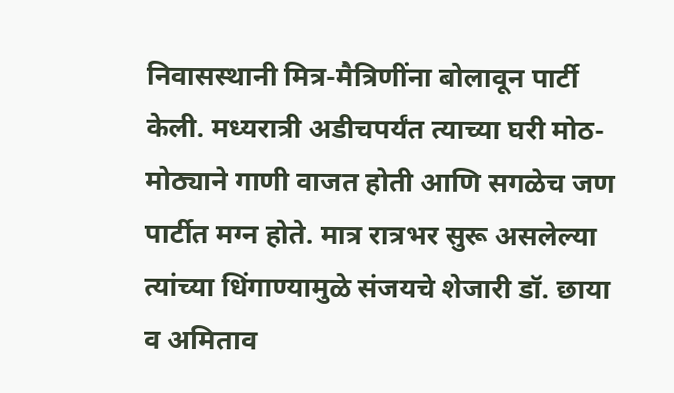निवासस्थानी मित्र-मैत्रिणींना बोलावून पार्टी केली. मध्यरात्री अडीचपर्यंत त्याच्या घरी मोठ-मोठ्याने गाणी वाजत होती आणि सगळेच जण पार्टीत मग्न होते. मात्र रात्रभर सुरू असलेल्या त्यांच्या धिंगाण्यामुळे संजयचे शेजारी डॉ. छाया व अमिताव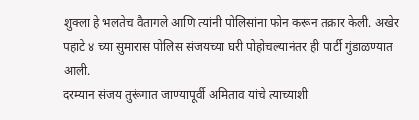शुक्ला हे भलतेच वैतागले आणि त्यांनी पोलिसांना फोन करून तक्रार केली. अखेर पहाटे ४ च्या सुमारास पोलिस संजयच्या घरी पोहोचल्यानंतर ही पार्टी गुंडाळण्यात आली.
दरम्यान संजय तुरूंगात जाण्यापूर्वी अमिताव यांचे त्याच्याशी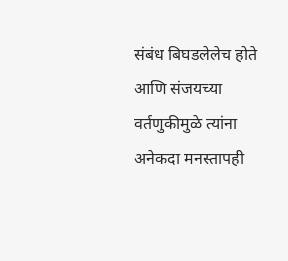संबंध बिघडलेलेच होते आणि संजयच्या वर्तणुकीमुळे त्यांना अनेकदा मनस्तापही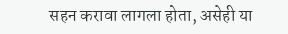सहन करावा लागला होता, असेही या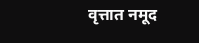वृत्तात नमूद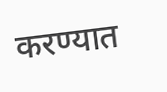करण्यात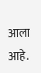आला आहे.